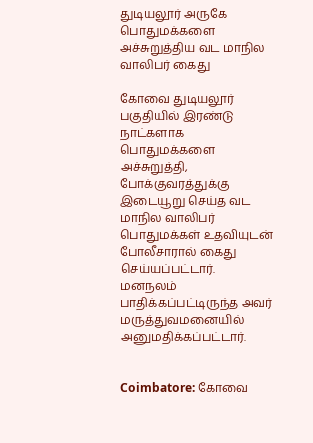துடியலூர் அருகே பொதுமக்களை அச்சுறுத்திய வட மாநில வாலிபர் கைது

கோவை துடியலூர் பகுதியில் இரண்டு நாட்களாக பொதுமக்களை அச்சுறுத்தி, போக்குவரத்துக்கு இடையூறு செய்த வட மாநில வாலிபர் பொதுமக்கள் உதவியுடன் போலீசாரால் கைது செய்யப்பட்டார். மனநலம் பாதிக்கப்பட்டிருந்த அவர் மருத்துவமனையில் அனுமதிக்கப்பட்டார்.


Coimbatore: கோவை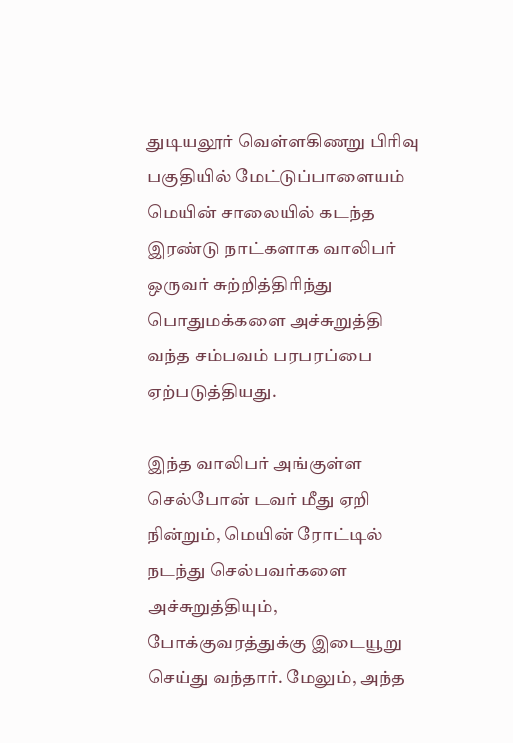துடியலூர் வெள்ளகிணறு பிரிவு பகுதியில் மேட்டுப்பாளையம் மெயின் சாலையில் கடந்த இரண்டு நாட்களாக வாலிபர் ஒருவர் சுற்றித்திரிந்து பொதுமக்களை அச்சுறுத்தி வந்த சம்பவம் பரபரப்பை ஏற்படுத்தியது.

இந்த வாலிபர் அங்குள்ள செல்போன் டவர் மீது ஏறி நின்றும், மெயின் ரோட்டில் நடந்து செல்பவர்களை அச்சுறுத்தியும், போக்குவரத்துக்கு இடையூறு செய்து வந்தார். மேலும், அந்த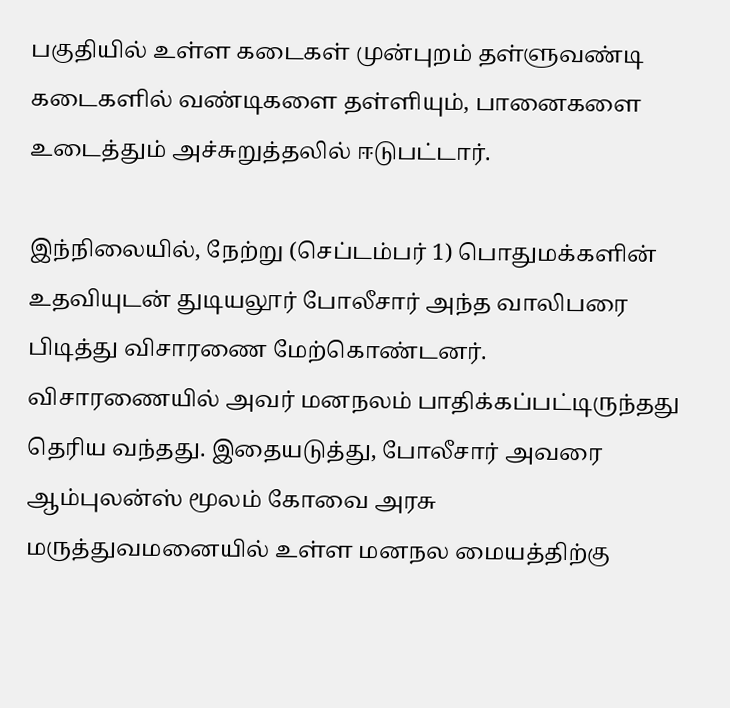பகுதியில் உள்ள கடைகள் முன்புறம் தள்ளுவண்டி கடைகளில் வண்டிகளை தள்ளியும், பானைகளை உடைத்தும் அச்சுறுத்தலில் ஈடுபட்டார்.

இந்நிலையில், நேற்று (செப்டம்பர் 1) பொதுமக்களின் உதவியுடன் துடியலூர் போலீசார் அந்த வாலிபரை பிடித்து விசாரணை மேற்கொண்டனர். விசாரணையில் அவர் மனநலம் பாதிக்கப்பட்டிருந்தது தெரிய வந்தது. இதையடுத்து, போலீசார் அவரை ஆம்புலன்ஸ் மூலம் கோவை அரசு மருத்துவமனையில் உள்ள மனநல மையத்திற்கு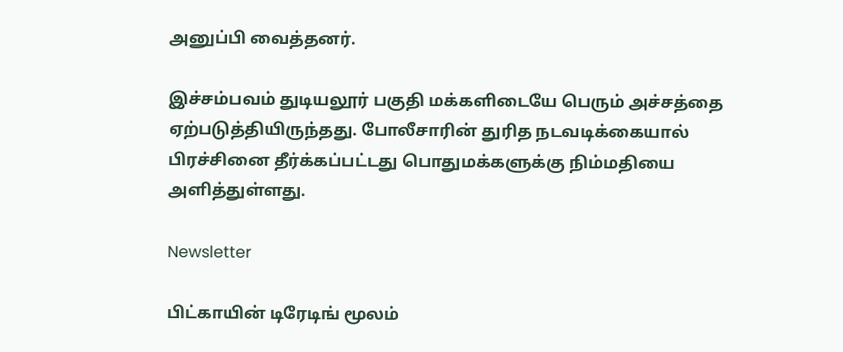அனுப்பி வைத்தனர்.

இச்சம்பவம் துடியலூர் பகுதி மக்களிடையே பெரும் அச்சத்தை ஏற்படுத்தியிருந்தது. போலீசாரின் துரித நடவடிக்கையால் பிரச்சினை தீர்க்கப்பட்டது பொதுமக்களுக்கு நிம்மதியை அளித்துள்ளது.

Newsletter

பிட்காயின் டிரேடிங் மூலம்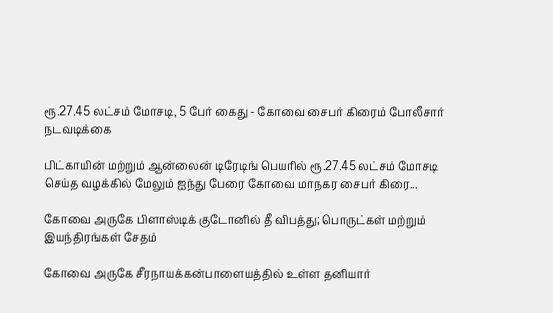ரூ.27.45 லட்சம் மோசடி, 5 பேர் கைது - கோவை சைபர் கிரைம் போலீசார் நடவடிக்கை

பிட்காயின் மற்றும் ஆன்லைன் டிரேடிங் பெயரில் ரூ.27.45 லட்சம் மோசடி செய்த வழக்கில் மேலும் ஐந்து பேரை கோவை மாநகர சைபர் கிரை...

கோவை அருகே பிளாஸ்டிக் குடோனில் தீ விபத்து; பொருட்கள் மற்றும் இயந்திரங்கள் சேதம்

கோவை அருகே சீரநாயக்கன்பாளையத்தில் உள்ள தனியார்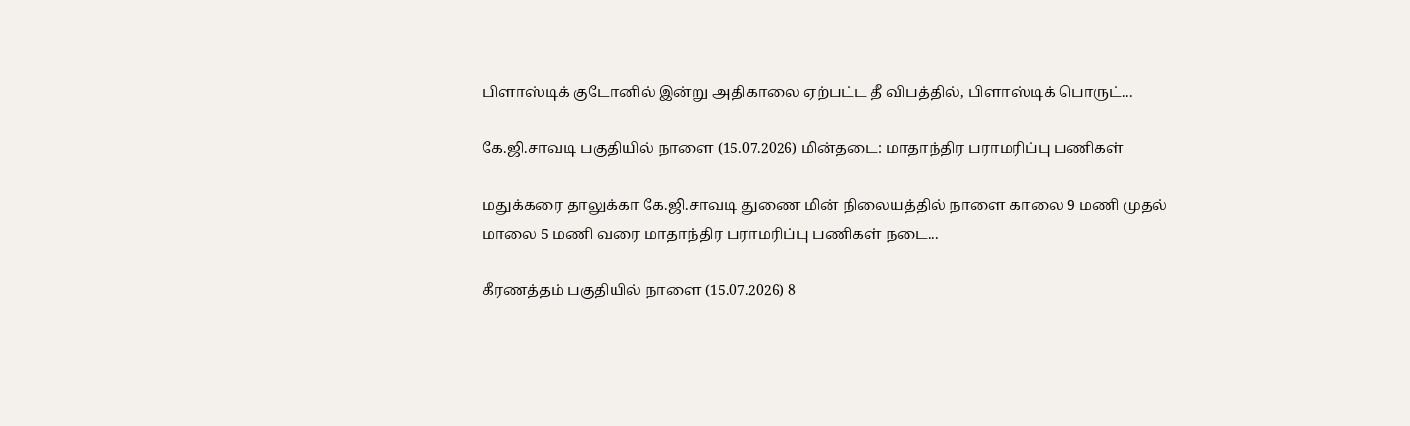பிளாஸ்டிக் குடோனில் இன்று அதிகாலை ஏற்பட்ட தீ விபத்தில், பிளாஸ்டிக் பொருட்...

கே.ஜி.சாவடி பகுதியில் நாளை (15.07.2026) மின்தடை: மாதாந்திர பராமரிப்பு பணிகள்

மதுக்கரை தாலுக்கா கே.ஜி.சாவடி துணை மின் நிலையத்தில் நாளை காலை 9 மணி முதல் மாலை 5 மணி வரை மாதாந்திர பராமரிப்பு பணிகள் நடை...

கீரணத்தம் பகுதியில் நாளை (15.07.2026) 8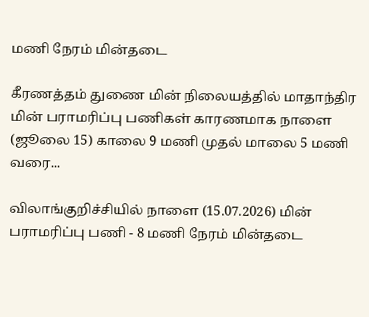மணி நேரம் மின்தடை

கீரணத்தம் துணை மின் நிலையத்தில் மாதாந்திர மின் பராமரிப்பு பணிகள் காரணமாக நாளை (ஜூலை 15) காலை 9 மணி முதல் மாலை 5 மணி வரை...

விலாங்குறிச்சியில் நாளை (15.07.2026) மின் பராமரிப்பு பணி - 8 மணி நேரம் மின்தடை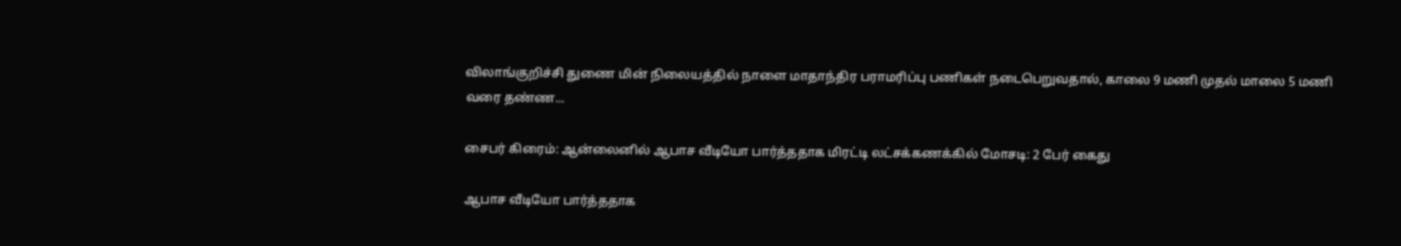விலாங்குறிச்சி துணை மின் நிலையத்தில் நாளை மாதாந்திர பராமரிப்பு பணிகள் நடைபெறுவதால், காலை 9 மணி முதல் மாலை 5 மணி வரை தண்ண...

சைபர் கிரைம்: ஆன்லைனில் ஆபாச வீடியோ பார்த்ததாக மிரட்டி லட்சக்கணக்கில் மோசடி: 2 பேர் கைது

ஆபாச வீடியோ பார்த்ததாக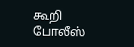கூறி போலீஸ்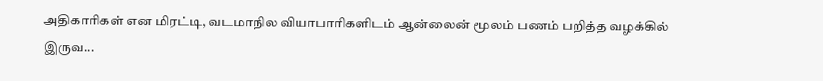அதிகாரிகள் என மிரட்டி, வடமாநில வியாபாரிகளிடம் ஆன்லைன் மூலம் பணம் பறித்த வழக்கில் இருவ...